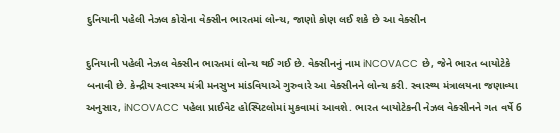દુનિયાની પહેલી નેઝલ કોરોના વેક્સીન ભારતમાં લોન્ચ, જાણો કોણ લઈ શકે છે આ વેક્સીન

દુનિયાની પહેલી નેઝલ વેક્સીન ભારતમાં લોન્ચ થઈ ગઈ છે. વેક્સીનનું નામ iNCOVACC છે, જેને ભારત બાયોટેકે બનાવી છે. કેન્દ્રીય સ્વાસ્થ્ય મંત્રી મનસુખ માંડવિયાએ ગુરુવારે આ વેક્સીનને લોન્ચ કરી. સ્વાસ્થ્ય મંત્રાલયના જણાવ્યા અનુસાર, iNCOVACC પહેલા પ્રાઈવેટ હોસ્પિટલોમાં મુકવામાં આવશે. ભારત બાયોટેકની નેઝલ વેક્સીનને ગત વર્ષે 6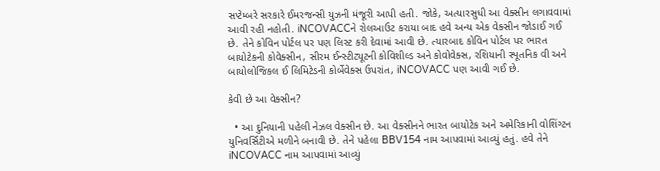સપ્ટેમ્બરે સરકારે ઈમરજન્સી યુઝની મંજૂરી આપી હતી. જોકે, અત્યારસુધી આ વેક્સીન લગાવવામાં આવી રહી નહોતી. iNCOVACCને રોલઆઉટ કરાયા બાદ હવે અન્ય એક વેક્સીન જોડાઈ ગઈ છે. તેને કોવિન પોર્ટલ પર પણ લિસ્ટ કરી દેવામાં આવી છે. ત્યારબાદ કોવિન પોર્ટલ પર ભારત બાયોટેકની કોવેક્સીન, સીરમ ઈન્સ્ટીટ્યૂટની કોવિશીલ્ડ અને કોવોવેક્સ, રશિયાની સ્પૂતનિક વી અને બાયોલોજિકલ ઈ લિમિટેડની કોર્બેવેક્સ ઉપરાંત, iNCOVACC પણ આવી ગઈ છે.

કેવી છે આ વેક્સીન?

  • આ દુનિયાની પહેલી નેઝલ વેક્સીન છે. આ વેક્સીનને ભારત બાયોટેક અને અમેરિકાની વોશિંગ્ટન યુનિવર્સિટીએ મળીને બનાવી છે. તેને પહેલા BBV154 નામ આપવામાં આવ્યું હતું. હવે તેને iNCOVACC નામ આપવામાં આવ્યું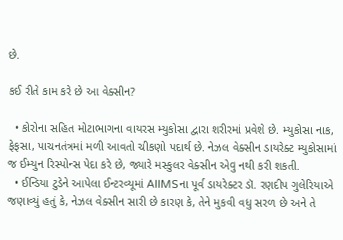છે.

કઈ રીતે કામ કરે છે આ વેક્સીન?

  • કોરોના સહિત મોટાભાગના વાયરસ મ્યુકોસા દ્વારા શરીરમાં પ્રવેશે છે. મ્યુકોસા નાક, ફેફસા, પાચનતંત્રમાં મળી આવતો ચીકણો પદાર્થ છે. નેઝલ વેક્સીન ડાયરેક્ટ મ્યુકોસામાં જ ઈમ્યુન રિસ્પોન્સ પેદા કરે છે, જ્યારે મસ્કુલર વેક્સીન એવુ નથી કરી શકતી.
  • ઈન્ડિયા ટુડેને આપેલા ઈન્ટરવ્યૂમાં AIIMSના પૂર્વ ડાયરેક્ટર ડૉ. રણદીપ ગુલેરિયાએ જણાવ્યું હતું કે, નેઝલ વેક્સીન સારી છે કારણ કે, તેને મુકવી વધુ સરળ છે અને તે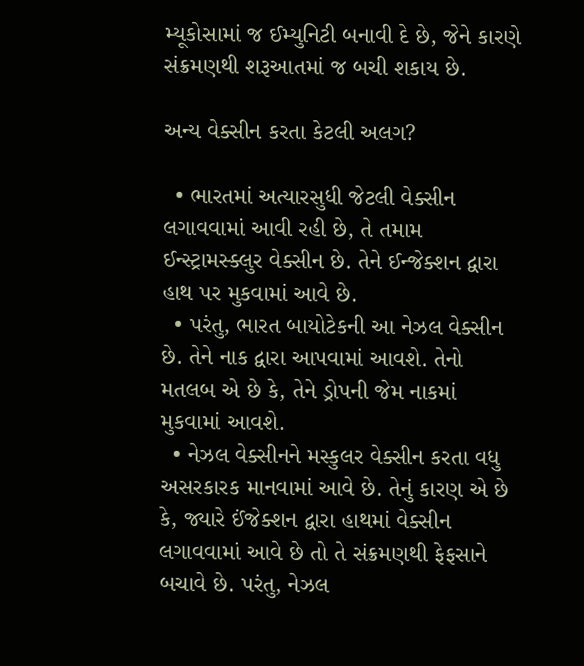મ્યૂકોસામાં જ ઈમ્યુનિટી બનાવી દે છે, જેને કારણે સંક્રમણથી શરૂઆતમાં જ બચી શકાય છે.

અન્ય વેક્સીન કરતા કેટલી અલગ?

  • ભારતમાં અત્યારસુધી જેટલી વેક્સીન લગાવવામાં આવી રહી છે, તે તમામ ઈન્સ્ટ્રામસ્ક્લુર વેક્સીન છે. તેને ઈન્જેક્શન દ્વારા હાથ પર મુકવામાં આવે છે.
  • પરંતુ, ભારત બાયોટેકની આ નેઝલ વેક્સીન છે. તેને નાક દ્વારા આપવામાં આવશે. તેનો મતલબ એ છે કે, તેને ડ્રોપની જેમ નાકમાં મુકવામાં આવશે.
  • નેઝલ વેક્સીનને મસ્કુલર વેક્સીન કરતા વધુ અસરકારક માનવામાં આવે છે. તેનું કારણ એ છે કે, જ્યારે ઈંજેક્શન દ્વારા હાથમાં વેક્સીન લગાવવામાં આવે છે તો તે સંક્રમણથી ફેફસાને બચાવે છે. પરંતુ, નેઝલ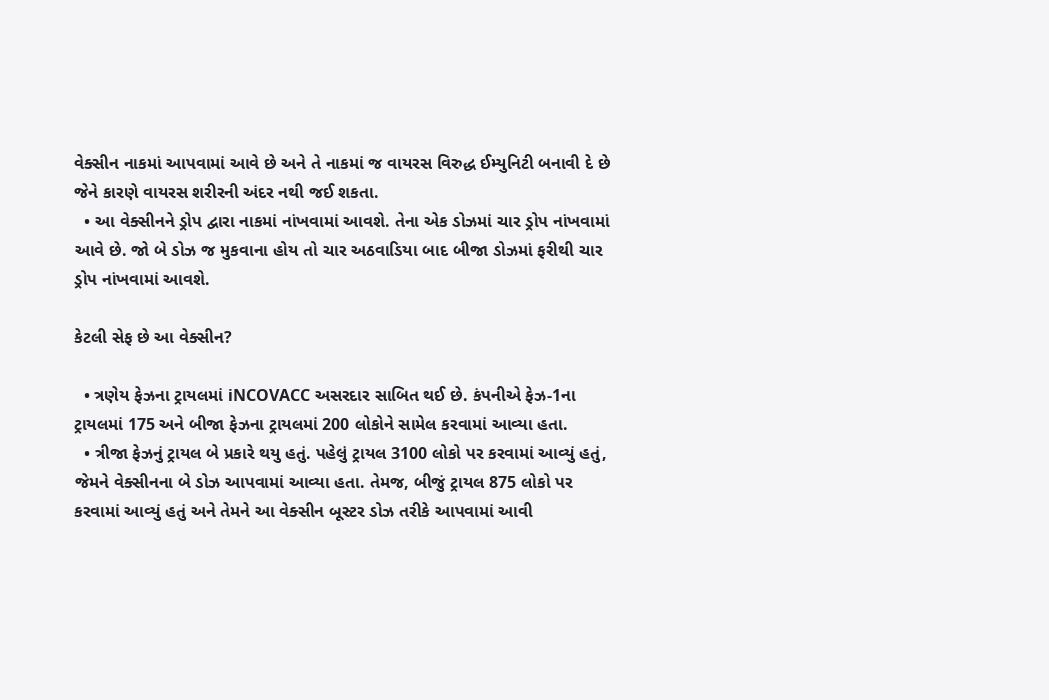વેક્સીન નાકમાં આપવામાં આવે છે અને તે નાકમાં જ વાયરસ વિરુદ્ધ ઈમ્યુનિટી બનાવી દે છે જેને કારણે વાયરસ શરીરની અંદર નથી જઈ શકતા.
  • આ વેક્સીનને ડ્રોપ દ્વારા નાકમાં નાંખવામાં આવશે. તેના એક ડોઝમાં ચાર ડ્રોપ નાંખવામાં આવે છે. જો બે ડોઝ જ મુકવાના હોય તો ચાર અઠવાડિયા બાદ બીજા ડોઝમાં ફરીથી ચાર ડ્રોપ નાંખવામાં આવશે.

કેટલી સેફ છે આ વેક્સીન?

  • ત્રણેય ફેઝના ટ્રાયલમાં iNCOVACC અસરદાર સાબિત થઈ છે. કંપનીએ ફેઝ-1ના ટ્રાયલમાં 175 અને બીજા ફેઝના ટ્રાયલમાં 200 લોકોને સામેલ કરવામાં આવ્યા હતા.
  • ત્રીજા ફેઝનું ટ્રાયલ બે પ્રકારે થયુ હતું. પહેલું ટ્રાયલ 3100 લોકો પર કરવામાં આવ્યું હતું, જેમને વેક્સીનના બે ડોઝ આપવામાં આવ્યા હતા. તેમજ, બીજું ટ્રાયલ 875 લોકો પર કરવામાં આવ્યું હતું અને તેમને આ વેક્સીન બૂસ્ટર ડોઝ તરીકે આપવામાં આવી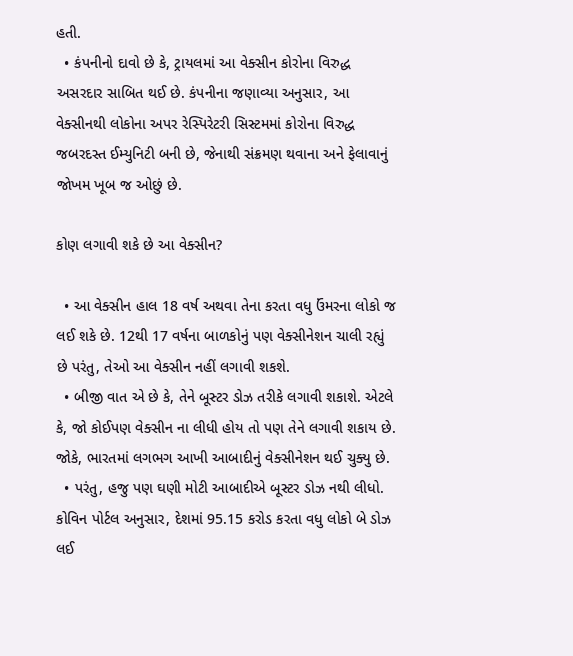હતી.
  • કંપનીનો દાવો છે કે, ટ્રાયલમાં આ વેક્સીન કોરોના વિરુદ્ધ અસરદાર સાબિત થઈ છે. કંપનીના જણાવ્યા અનુસાર, આ વેક્સીનથી લોકોના અપર રેસ્પિરેટરી સિસ્ટમમાં કોરોના વિરુદ્ધ જબરદસ્ત ઈમ્યુનિટી બની છે, જેનાથી સંક્રમણ થવાના અને ફેલાવાનું જોખમ ખૂબ જ ઓછું છે.

કોણ લગાવી શકે છે આ વેક્સીન?

  • આ વેક્સીન હાલ 18 વર્ષ અથવા તેના કરતા વધુ ઉંમરના લોકો જ લઈ શકે છે. 12થી 17 વર્ષના બાળકોનું પણ વેક્સીનેશન ચાલી રહ્યું છે પરંતુ, તેઓ આ વેક્સીન નહીં લગાવી શકશે.
  • બીજી વાત એ છે કે, તેને બૂસ્ટર ડોઝ તરીકે લગાવી શકાશે. એટલે કે, જો કોઈપણ વેક્સીન ના લીધી હોય તો પણ તેને લગાવી શકાય છે. જોકે, ભારતમાં લગભગ આખી આબાદીનું વેક્સીનેશન થઈ ચુક્યુ છે.
  • પરંતુ, હજુ પણ ઘણી મોટી આબાદીએ બૂસ્ટર ડોઝ નથી લીધો. કોવિન પોર્ટલ અનુસાર, દેશમાં 95.15 કરોડ કરતા વધુ લોકો બે ડોઝ લઈ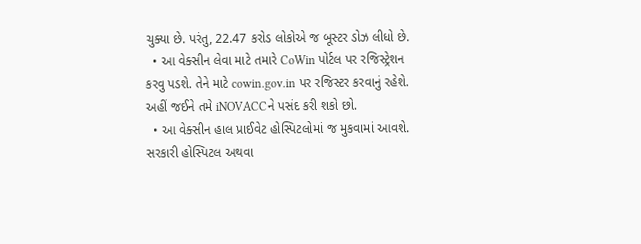ચુક્યા છે. પરંતુ, 22.47 કરોડ લોકોએ જ બૂસ્ટર ડોઝ લીધો છે.
  • આ વેક્સીન લેવા માટે તમારે CoWin પોર્ટલ પર રજિસ્ટ્રેશન કરવુ પડશે. તેને માટે cowin.gov.in પર રજિસ્ટર કરવાનું રહેશે. અહીં જઈને તમે iNOVACCને પસંદ કરી શકો છો.
  • આ વેક્સીન હાલ પ્રાઈવેટ હોસ્પિટલોમાં જ મુકવામાં આવશે. સરકારી હોસ્પિટલ અથવા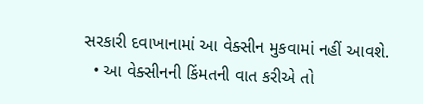સરકારી દવાખાનામાં આ વેક્સીન મુકવામાં નહીં આવશે.
  • આ વેક્સીનની કિંમતની વાત કરીએ તો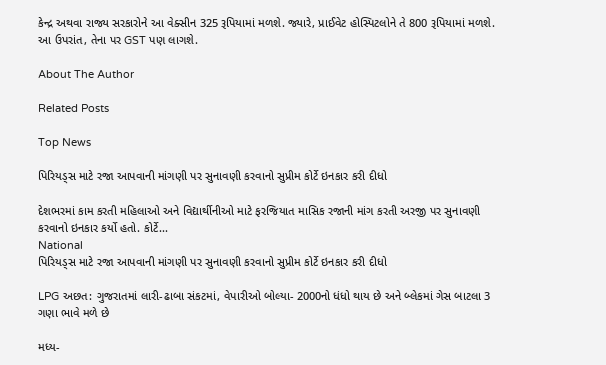કેન્દ્ર અથવા રાજ્ય સરકારોને આ વેક્સીન 325 રૂપિયામાં મળશે. જ્યારે, પ્રાઈવેટ હોસ્પિટલોને તે 800 રૂપિયામાં મળશે. આ ઉપરાંત, તેના પર GST પણ લાગશે.

About The Author

Related Posts

Top News

પિરિયડ્સ માટે રજા આપવાની માંગણી પર સુનાવણી કરવાનો સુપ્રીમ કોર્ટે ઇનકાર કરી દીધો

દેશભરમાં કામ કરતી મહિલાઓ અને વિદ્યાર્થીનીઓ માટે ફરજિયાત માસિક રજાની માંગ કરતી અરજી પર સુનાવણી કરવાનો ઇનકાર કર્યો હતો. કોર્ટે...
National
પિરિયડ્સ માટે રજા આપવાની માંગણી પર સુનાવણી કરવાનો સુપ્રીમ કોર્ટે ઇનકાર કરી દીધો

LPG અછત: ગુજરાતમાં લારી-ઢાબા સંકટમાં, વેપારીઓ બોલ્યા- 2000નો ધંધો થાય છે અને બ્લેકમાં ગેસ બાટલા 3 ગણા ભાવે મળે છે

મધ્ય-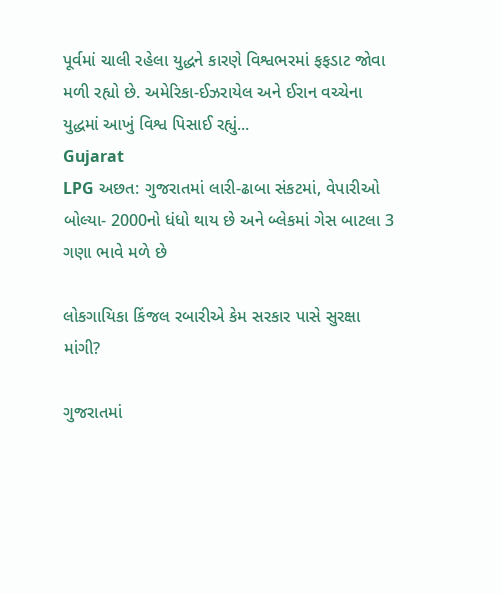પૂર્વમાં ચાલી રહેલા યુદ્ધને કારણે વિશ્વભરમાં ફફડાટ જોવા મળી રહ્યો છે. અમેરિકા-ઈઝરાયેલ અને ઈરાન વચ્ચેના યુદ્ધમાં આખું વિશ્વ પિસાઈ રહ્યું...
Gujarat
LPG અછત: ગુજરાતમાં લારી-ઢાબા સંકટમાં, વેપારીઓ બોલ્યા- 2000નો ધંધો થાય છે અને બ્લેકમાં ગેસ બાટલા 3 ગણા ભાવે મળે છે

લોકગાયિકા કિંજલ રબારીએ કેમ સરકાર પાસે સુરક્ષા માંગી?

ગુજરાતમાં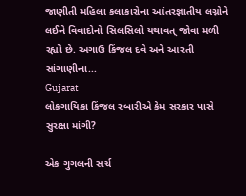જાણીતી મહિલા કલાકારોના આંતરજ્ઞાતીય લગ્નોને લઈને વિવાદોનો સિલસિલો યથાવત્ જોવા મળી રહ્યો છે. અગાઉ કિંજલ દવે અને આરતી સાંગાણીના...
Gujarat
લોકગાયિકા કિંજલ રબારીએ કેમ સરકાર પાસે સુરક્ષા માંગી?

એક ગુગલની સર્ચ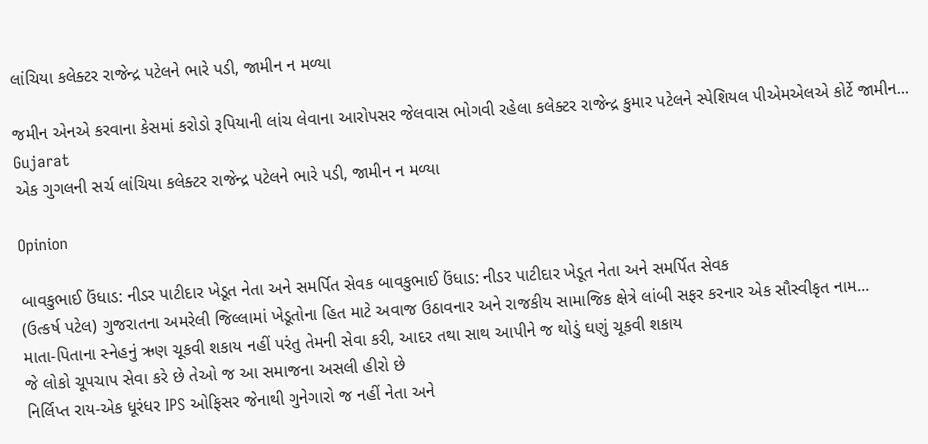લાંચિયા કલેક્ટર રાજેન્દ્ર પટેલને ભારે પડી, જામીન ન મળ્યા

જમીન એનએ કરવાના કેસમાં કરોડો રૂપિયાની લાંચ લેવાના આરોપસર જેલવાસ ભોગવી રહેલા કલેક્ટર રાજેન્દ્ર કુમાર પટેલને સ્પેશિયલ પીએમએલએ કોર્ટે જામીન...
Gujarat
એક ગુગલની સર્ચ લાંચિયા કલેક્ટર રાજેન્દ્ર પટેલને ભારે પડી, જામીન ન મળ્યા

Opinion

બાવકુભાઈ ઉંધાડ: નીડર પાટીદાર ખેડૂત નેતા અને સમર્પિત સેવક બાવકુભાઈ ઉંધાડ: નીડર પાટીદાર ખેડૂત નેતા અને સમર્પિત સેવક
(ઉત્કર્ષ પટેલ) ગુજરાતના અમરેલી જિલ્લામાં ખેડૂતોના હિત માટે અવાજ ઉઠાવનાર અને રાજકીય સામાજિક ક્ષેત્રે લાંબી સફર કરનાર એક સૌસ્વીકૃત નામ...
માતા-પિતાના સ્નેહનું ઋણ ચૂકવી શકાય નહીં પરંતુ તેમની સેવા કરી, આદર તથા સાથ આપીને જ થોડું ઘણું ચૂકવી શકાય
જે લોકો ચૂપચાપ સેવા કરે છે તેઓ જ આ સમાજના અસલી હીરો છે
નિર્લિપ્ત રાય-એક ધૂરંધર IPS ઓફિસર જેનાથી ગુનેગારો જ નહીં નેતા અને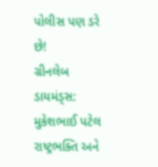પોલીસ પણ ડરે છે!
ગ્રીનલેબ ડાયમંડ્સ: મુકેશભાઈ પટેલ રાષ્ટ્રભક્તિ અને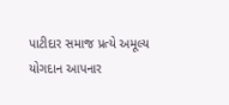પાટીદાર સમાજ પ્રત્યે અમૂલ્ય યોગદાન આપનાર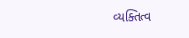વ્યક્તિત્વ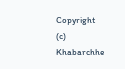Copyright (c) Khabarchhe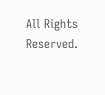All Rights Reserved.